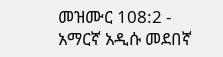መዝሙር 108:2 - አማርኛ አዲሱ መደበኛ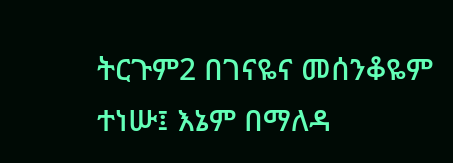ትርጉም2 በገናዬና መሰንቆዬም ተነሡ፤ እኔም በማለዳ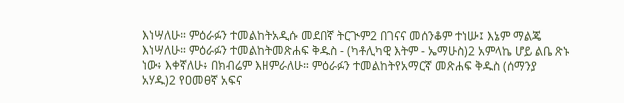እነሣለሁ። ምዕራፉን ተመልከትአዲሱ መደበኛ ትርጒም2 በገናና መሰንቆም ተነሡ፤ እኔም ማልጄ እነሣለሁ። ምዕራፉን ተመልከትመጽሐፍ ቅዱስ - (ካቶሊካዊ እትም - ኤማሁስ)2 አምላኬ ሆይ ልቤ ጽኑ ነው፥ እቀኛለሁ፥ በክብሬም እዘምራለሁ። ምዕራፉን ተመልከትየአማርኛ መጽሐፍ ቅዱስ (ሰማንያ አሃዱ)2 የዐመፀኛ አፍና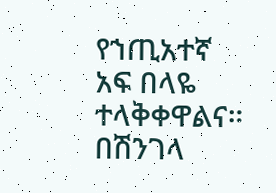የኀጢአተኛ አፍ በላዬ ተላቅቀዋልና። በሽንገላ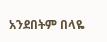አንደበትም በላዬ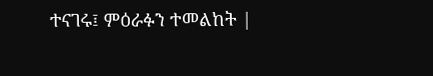ተናገሩ፤ ምዕራፉን ተመልከት |